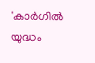'കാർഗിൽ യുദ്ധം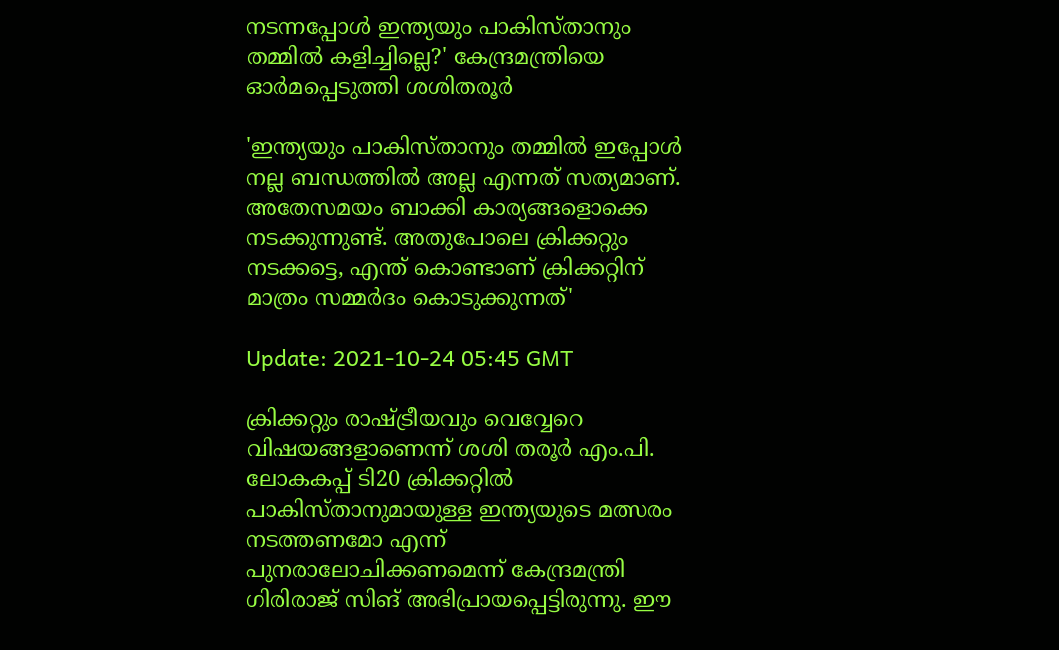നടന്നപ്പോള്‍ ഇന്ത്യയും പാകിസ്താനും തമ്മിൽ കളിച്ചില്ലെ?' കേന്ദ്രമന്ത്രിയെ ഓർമപ്പെടുത്തി ശശിതരൂർ

'ഇന്ത്യയും പാകിസ്താനും തമ്മിൽ ഇപ്പോൾ നല്ല ബന്ധത്തിൽ അല്ല എന്നത് സത്യമാണ്. അതേസമയം ബാക്കി കാര്യങ്ങളൊക്കെ നടക്കുന്നുണ്ട്. അതുപോലെ ക്രിക്കറ്റും നടക്കട്ടെ, എന്ത് കൊണ്ടാണ് ക്രിക്കറ്റിന് മാത്രം സമ്മർദം കൊടുക്കുന്നത്'

Update: 2021-10-24 05:45 GMT

ക്രിക്കറ്റും രാഷ്ട്രീയവും വെവ്വേറെ വിഷയങ്ങളാണെന്ന് ശശി തരൂർ എം.പി. ലോകകപ്പ് ടി20 ക്രിക്കറ്റിൽ പാകിസ്താനുമായുള്ള ഇന്ത്യയുടെ മത്സരം നടത്തണമോ എന്ന് പുനരാലോചിക്കണമെന്ന് കേന്ദ്രമന്ത്രി ഗിരിരാജ് സിങ് അഭിപ്രായപ്പെട്ടിരുന്നു. ഈ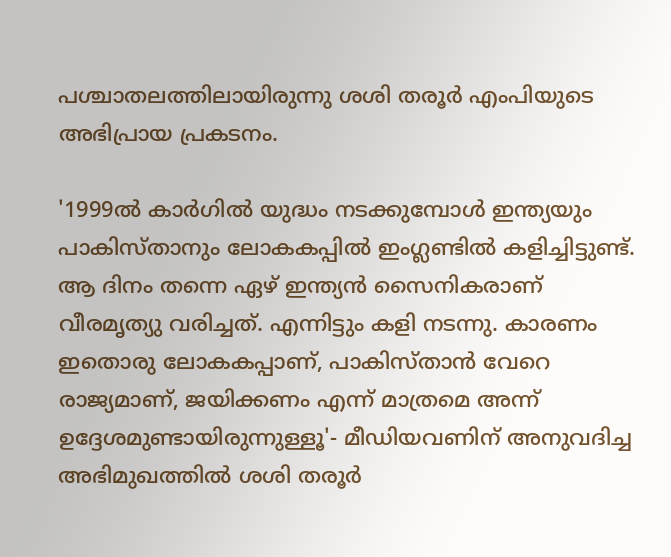പശ്ചാതലത്തിലായിരുന്നു ശശി തരൂർ എംപിയുടെ അഭിപ്രായ പ്രകടനം.

'1999ൽ കാർഗിൽ യുദ്ധം നടക്കുമ്പോൾ ഇന്ത്യയും പാകിസ്താനും ലോകകപ്പിൽ ഇംഗ്ലണ്ടിൽ കളിച്ചിട്ടുണ്ട്. ആ ദിനം തന്നെ ഏഴ് ഇന്ത്യൻ സൈനികരാണ് വീരമൃത്യു വരിച്ചത്. എന്നിട്ടും കളി നടന്നു. കാരണം ഇതൊരു ലോകകപ്പാണ്, പാകിസ്താൻ വേറെ രാജ്യമാണ്, ജയിക്കണം എന്ന് മാത്രമെ അന്ന് ഉദ്ദേശമുണ്ടായിരുന്നുള്ളൂ'- മീഡിയവണിന് അനുവദിച്ച അഭിമുഖത്തില്‍ ശശി തരൂർ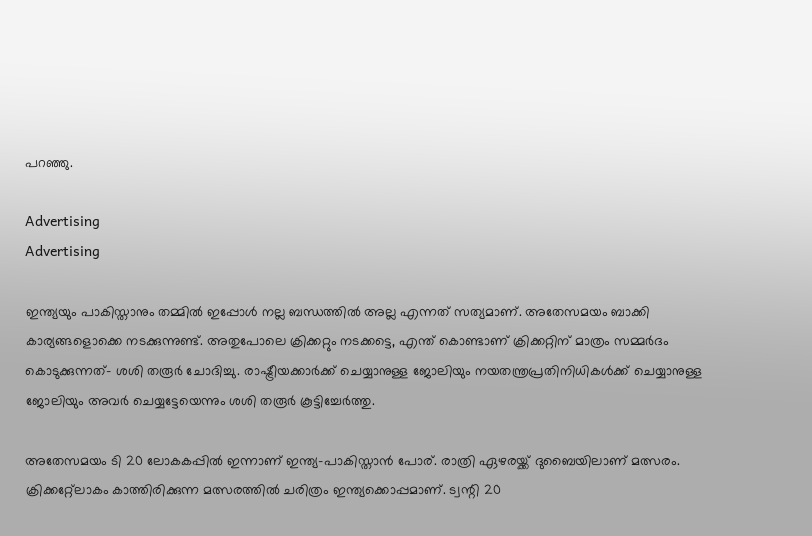പറഞ്ഞു.

Advertising
Advertising

ഇന്ത്യയും പാകിസ്താനും തമ്മിൽ ഇപ്പോൾ നല്ല ബന്ധത്തിൽ അല്ല എന്നത് സത്യമാണ്. അതേസമയം ബാക്കി കാര്യങ്ങളൊക്കെ നടക്കുന്നുണ്ട്. അതുപോലെ ക്രിക്കറ്റും നടക്കട്ടെ, എന്ത് കൊണ്ടാണ് ക്രിക്കറ്റിന് മാത്രം സമ്മർദം കൊടുക്കുന്നത്- ശശി തരൂർ ചോദിച്ചു. രാഷ്ട്രീയക്കാർക്ക് ചെയ്യാനുള്ള ജോലിയും നയതന്ത്രപ്രതിനിധികൾക്ക് ചെയ്യാനുള്ള ജോലിയും അവർ ചെയ്യട്ടേയെന്നും ശശി തരൂർ കൂട്ടിച്ചേര്‍ത്തു.

അതേസമയം ടി 20 ലോകകപ്പിൽ ഇന്നാണ് ഇന്ത്യ-പാകിസ്താന്‍ പോര്. രാത്രി ഏഴരയ്ക്ക് ദുബൈയിലാണ് മത്സരം. ക്രിക്കറ്റ്ലോകം കാത്തിരിക്കുന്ന മത്സരത്തിൽ ചരിത്രം ഇന്ത്യക്കൊപ്പമാണ്. ട്വന്റി 20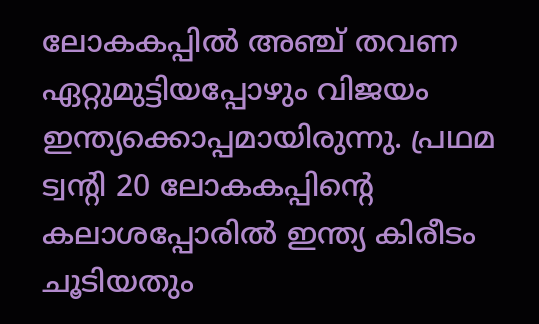ലോകകപ്പിൽ അഞ്ച് തവണ ഏറ്റുമുട്ടിയപ്പോഴും വിജയം ഇന്ത്യക്കൊപ്പമായിരുന്നു. പ്രഥമ ട്വന്റി 20 ലോകകപ്പിന്റെ കലാശപ്പോരിൽ ഇന്ത്യ കിരീടം ചൂടിയതും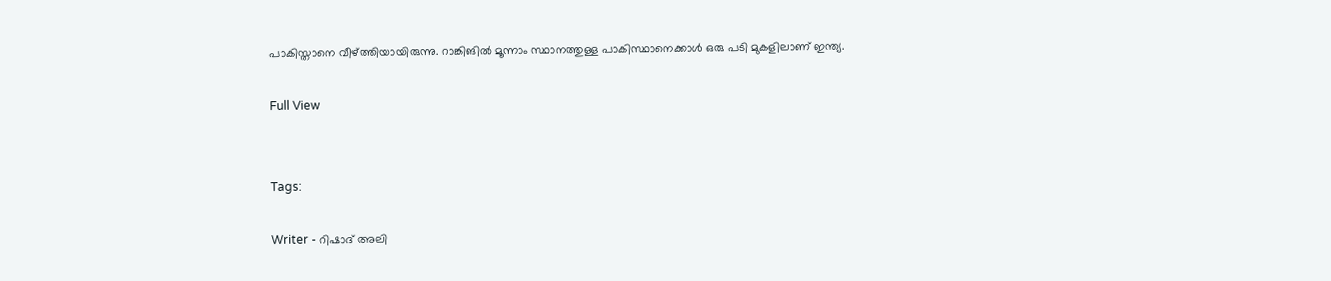പാകിസ്താനെ വീഴ്ത്തിയായിരുന്നു. റാങ്കിങിൽ മൂന്നാം സ്ഥാനത്തുള്ള പാകിസ്ഥാനെക്കാൾ ഒരു പടി മുകളിലാണ് ഇന്ത്യ.

Full View


Tags:

Writer - റിഷാദ് അലി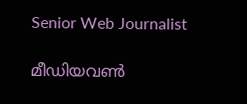Senior Web Journalist

മീഡിയവൺ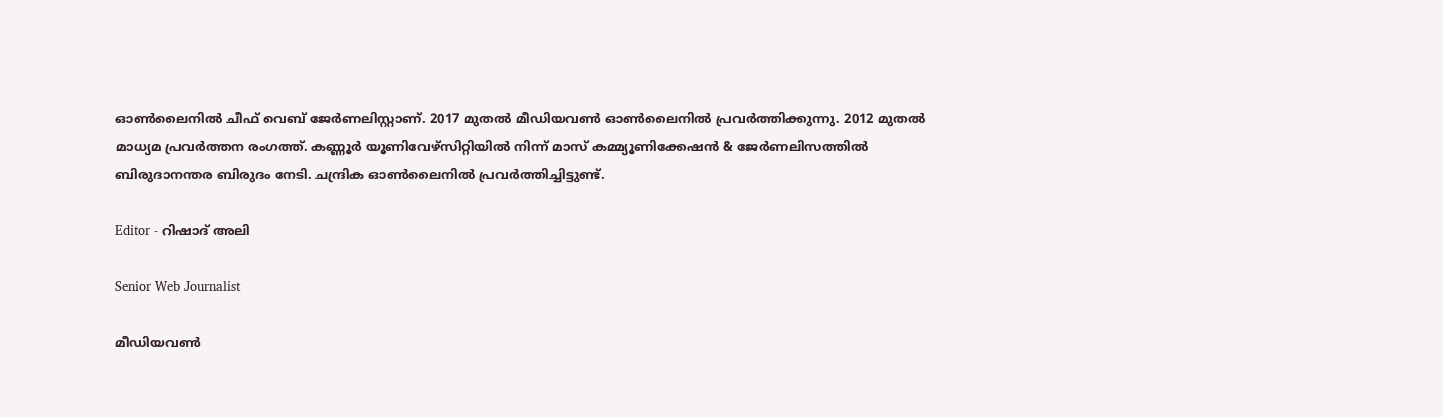ഓൺലൈനിൽ ചീഫ് വെബ് ജേർണലിസ്റ്റാണ്. 2017 മുതൽ മീഡിയവൺ ഓൺലൈനിൽ പ്രവർത്തിക്കുന്നു. 2012 മുതൽ മാധ്യമ പ്രവർത്തന രംഗത്ത്. കണ്ണൂര്‍ യൂണിവേഴ്‌സിറ്റിയിൽ നിന്ന് മാസ് കമ്മ്യൂണിക്കേഷന്‍ & ജേര്‍ണലിസത്തില്‍ ബിരുദാനന്തര ബിരുദം നേടി. ചന്ദ്രിക ഓണ്‍ലൈനില്‍ പ്രവര്‍ത്തിച്ചിട്ടുണ്ട്.

Editor - റിഷാദ് അലി

Senior Web Journalist

മീഡിയവൺ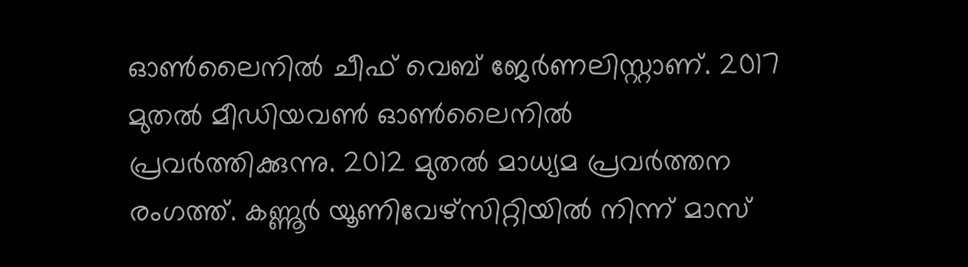ഓൺലൈനിൽ ചീഫ് വെബ് ജേർണലിസ്റ്റാണ്. 2017 മുതൽ മീഡിയവൺ ഓൺലൈനിൽ പ്രവർത്തിക്കുന്നു. 2012 മുതൽ മാധ്യമ പ്രവർത്തന രംഗത്ത്. കണ്ണൂര്‍ യൂണിവേഴ്‌സിറ്റിയിൽ നിന്ന് മാസ്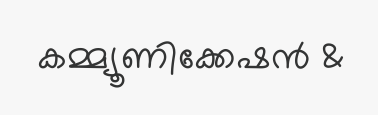കമ്മ്യൂണിക്കേഷന്‍ &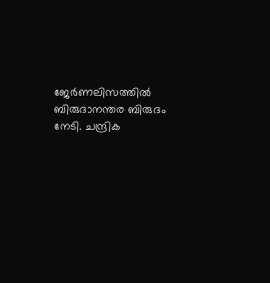ജേര്‍ണലിസത്തില്‍ ബിരുദാനന്തര ബിരുദം നേടി. ചന്ദ്രിക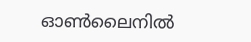ഓണ്‍ലൈനില്‍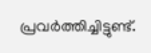പ്രവര്‍ത്തിച്ചിട്ടുണ്ട്.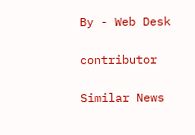By - Web Desk

contributor

Similar News